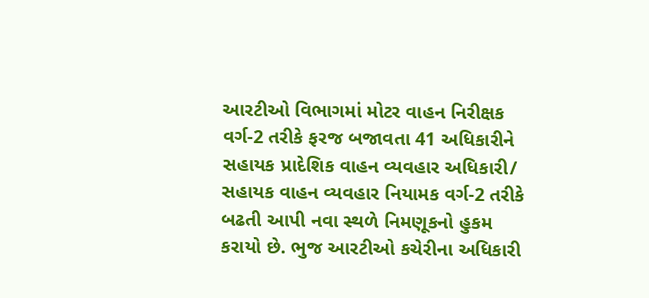આરટીઓ વિભાગમાં મોટર વાહન નિરીક્ષક વર્ગ-2 તરીકે ફરજ બજાવતા 41 અધિકારીને સહાયક પ્રાદેશિક વાહન વ્યવહાર અધિકારી/ સહાયક વાહન વ્યવહાર નિયામક વર્ગ-2 તરીકે બઢતી આપી નવા સ્થળે નિમણૂકનો હુકમ કરાયો છે. ભુજ આરટીઓ કચેરીના અધિકારી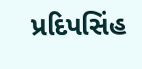પ્રદિપસિંહ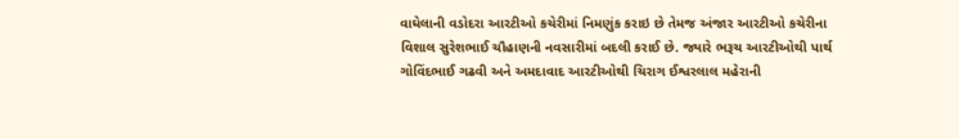વાઘેલાની વડોદરા આરટીઓ કચેરીમાં નિમણુંક કરાઇ છે તેમજ અંજાર આરટીઓ કચેરીના વિશાલ સુરેશભાઈ ચૌહાણની નવસારીમાં બદલી કરાઈ છે. જ્યારે ભરૂચ આરટીઓથી પાર્થ ગોવિંદભાઈ ગઢવી અને અમદાવાદ આરટીઓથી ચિરાગ ઈશ્વરલાલ મહેરાની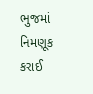ભુજમાં નિમણૂક કરાઈ